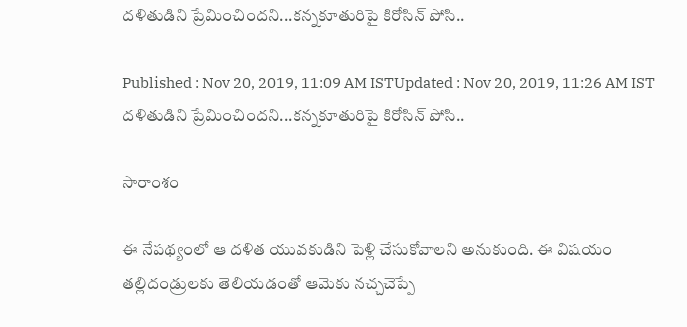దళితుడిని ప్రేమించిందని...కన్నకూతురిపై కిరోసిన్ పోసి..

Published : Nov 20, 2019, 11:09 AM ISTUpdated : Nov 20, 2019, 11:26 AM IST
దళితుడిని ప్రేమించిందని...కన్నకూతురిపై కిరోసిన్ పోసి..

సారాంశం

ఈ నేపథ్యంలో ఆ దళిత యువకుడిని పెళ్లి చేసుకోవాలని అనుకుంది. ఈ విషయం తల్లిదండ్రులకు తెలియడంతో ఆమెకు నచ్చచెప్పే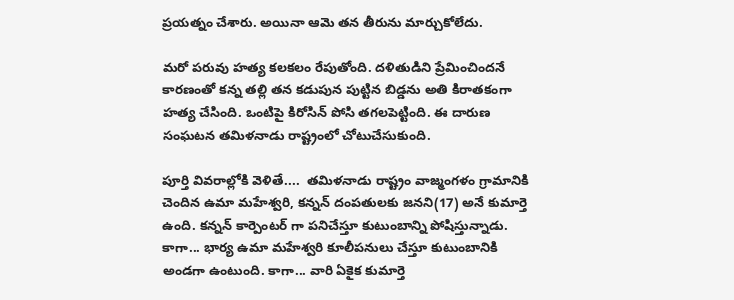ప్రయత్నం చేశారు. అయినా ఆమె తన తీరును మార్చుకోలేదు.

మరో పరువు హత్య కలకలం రేపుతోంది. దళితుడిని ప్రేమించిందనే కారణంతో కన్న తల్లి తన కడుపున పుట్టిన బిడ్డను అతి కిరాతకంగా హత్య చేసింది. ఒంటిపై కిరోసిన్ పోసి తగలపెట్టింది. ఈ దారుణ సంఘటన తమిళనాడు రాష్ట్రంలో చోటుచేసుకుంది.

పూర్తి వివరాల్లోకి వెళితే....  తమిళనాడు రాష్ట్రం వాజ్మంగళం గ్రామానికి చెందిన ఉమా మహేశ్వరి, కన్నన్ దంపతులకు జనని(17) అనే కుమార్తె ఉంది. కన్నన్ కార్పెంటర్ గా పనిచేస్తూ కుటుంబాన్ని పోషిస్తున్నాడు.  కాగా... భార్య ఉమా మహేశ్వరి కూలీపనులు చేస్తూ కుటుంబానికి అండగా ఉంటుంది. కాగా... వారి ఏకైక కుమార్తె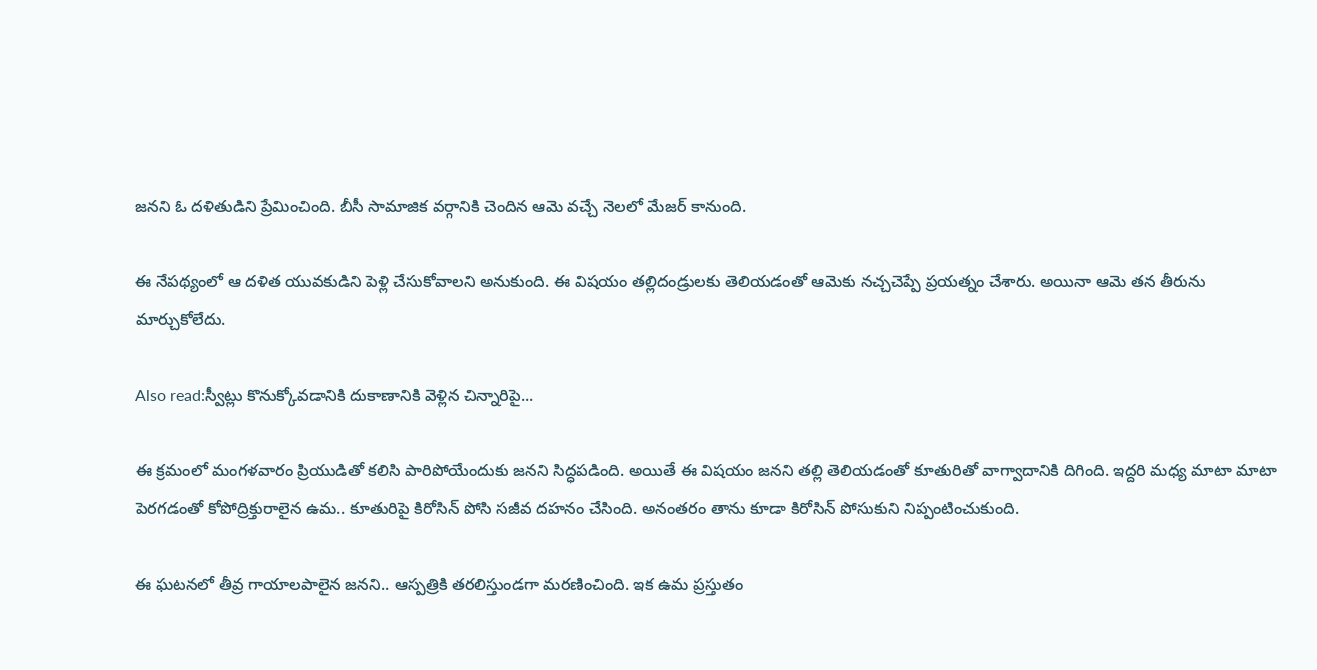జనని ఓ దళితుడిని ప్రేమించింది. బీసీ సామాజిక వర్గానికి చెందిన ఆమె వచ్చే నెలలో మేజర్ కానుంది.

ఈ నేపథ్యంలో ఆ దళిత యువకుడిని పెళ్లి చేసుకోవాలని అనుకుంది. ఈ విషయం తల్లిదండ్రులకు తెలియడంతో ఆమెకు నచ్చచెప్పే ప్రయత్నం చేశారు. అయినా ఆమె తన తీరును మార్చుకోలేదు.

Also read:స్వీట్లు కొనుక్కోవడానికి దుకాణానికి వెళ్లిన చిన్నారిపై...

ఈ క్రమంలో మంగళవారం ప్రియుడితో కలిసి పారిపోయేందుకు జనని సిద్ధపడింది. అయితే ఈ విషయం జనని తల్లి తెలియడంతో కూతురితో వాగ్వాదానికి దిగింది. ఇద్దరి మధ్య మాటా మాటా పెరగడంతో కోపోద్రిక్తురాలైన ఉమ.. కూతురిపై కిరోసిన్‌ పోసి సజీవ దహనం చేసింది. అనంతరం తాను కూడా కిరోసిన్‌ పోసుకుని నిప్పంటించుకుంది.

ఈ ఘటనలో తీవ్ర గాయాలపాలైన జనని.. ఆస్పత్రికి తరలిస్తుండగా మరణించింది. ఇక ఉమ ప్రస్తుతం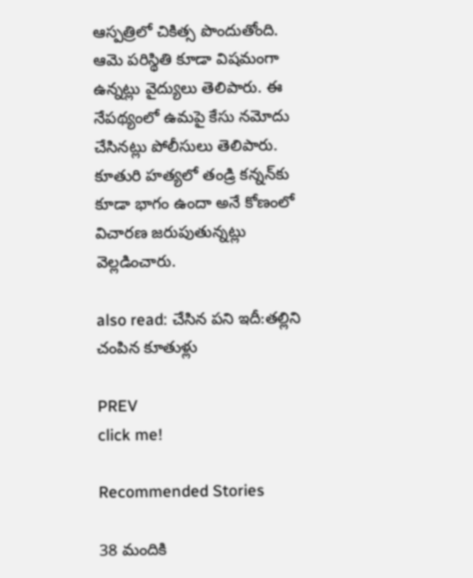ఆస్పత్రిలో చికిత్స పొందుతోంది. ఆమె పరిస్థితి కూడా విషమంగా ఉన్నట్లు వైద్యులు తెలిపారు. ఈ నేపథ్యంలో ఉమపై కేసు నమోదు చేసినట్లు పోలీసులు తెలిపారు. కూతురి హత్యలో తండ్రి కన్నన్‌కు కూడా భాగం ఉందా అనే కోణంలో విచారణ జరుపుతున్నట్లు వెల్లడించారు.

also read: చేసిన పని ఇదీ:తల్లిని చంపిన కూతుళ్లు

PREV
click me!

Recommended Stories

38 మందికి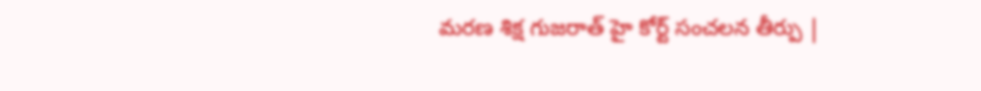మరణ శిక్ష గుజరాత్ హై కోర్ట్ సంచలన తీర్పు |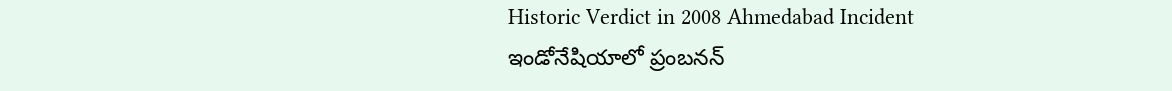Historic Verdict in 2008 Ahmedabad Incident
ఇండోనేషియాలో ప్రంబనన్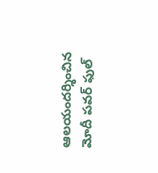ఆలయందర్శించిన మోదీ పవర్ ఫుల్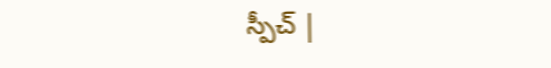స్పీచ్ |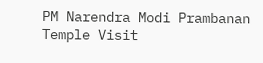PM Narendra Modi Prambanan Temple Visit